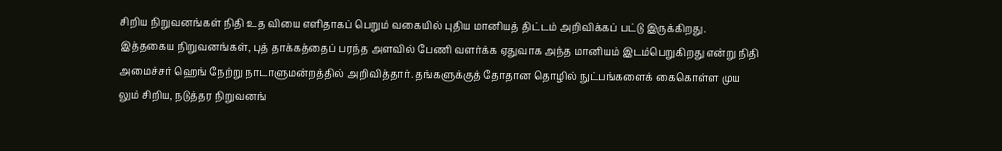சிறிய நிறுவனங்கள் நிதி உத வியை எளிதாகப் பெறும் வகையில் புதிய மானியத் திட்டம் அறிவிக்கப் பட்டு இருக்கிறது. இத்தகைய நிறுவனங்கள், புத் தாக்கத்தைப் பரந்த அளவில் பேணி வளர்க்க ஏதுவாக அந்த மானியம் இடம்பெறுகிறது என்று நிதி அமைச்சர் ஹெங் நேற்று நாடாளுமன்றத்தில் அறிவித்தார். தங்களுக்குத் தோதான தொழில் நுட்பங்களைக் கைகொள்ள முய லும் சிறிய, நடுத்தர நிறுவனங்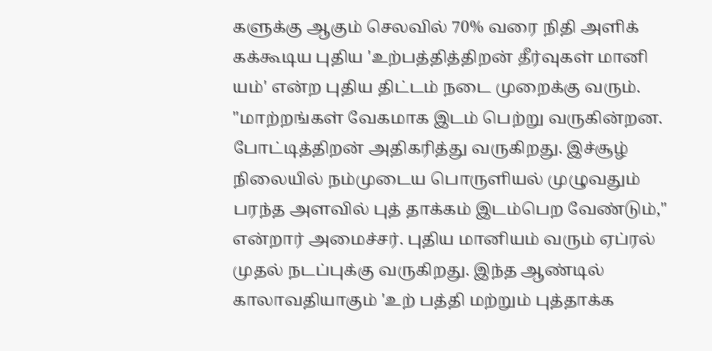களுக்கு ஆகும் செலவில் 70% வரை நிதி அளிக் கக்கூடிய புதிய 'உற்பத்தித்திறன் தீர்வுகள் மானி யம்' என்ற புதிய திட்டம் நடை முறைக்கு வரும்.
"மாற்றங்கள் வேகமாக இடம் பெற்று வருகின்றன. போட்டித்திறன் அதிகரித்து வருகிறது. இச்சூழ் நிலையில் நம்முடைய பொருளியல் முழுவதும் பரந்த அளவில் புத் தாக்கம் இடம்பெற வேண்டும்," என்றார் அமைச்சர். புதிய மானியம் வரும் ஏப்ரல் முதல் நடப்புக்கு வருகிறது. இந்த ஆண்டில் காலாவதியாகும் 'உற் பத்தி மற்றும் புத்தாக்க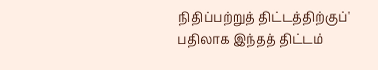நிதிப்பற்றுத் திட்டத்திற்குப்' பதிலாக இந்தத் திட்டம்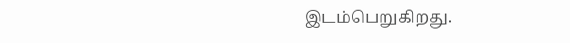இடம்பெறுகிறது.